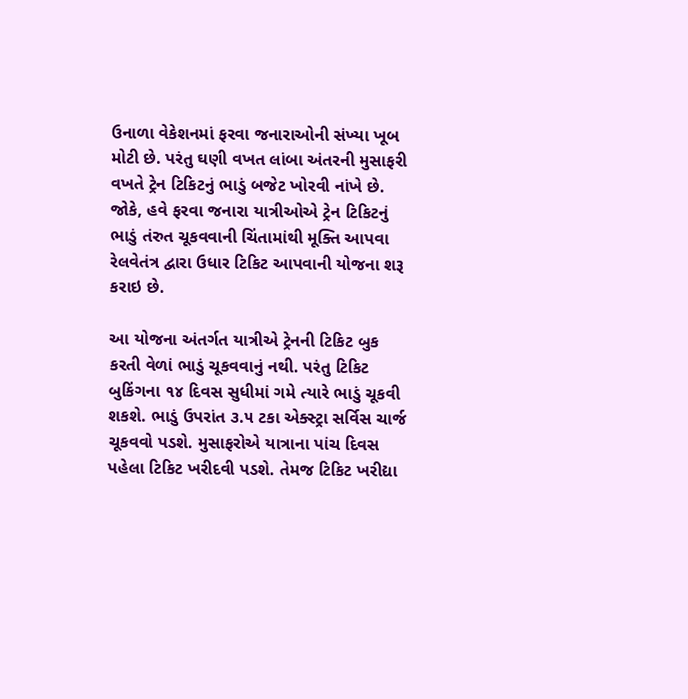ઉનાળા વેકેશનમાં ફરવા જનારાઓની સંખ્યા ખૂબ મોટી છે. પરંતુ ઘણી વખત લાંબા અંતરની મુસાફરી વખતે ટ્રેન ટિકિટનું ભાડું બજેટ ખોરવી નાંખે છે. જોકે, હવે ફરવા જનારા યાત્રીઓએ ટ્રેન ટિકિટનું ભાડું તંરુત ચૂકવવાની ચિંતામાંથી મૂક્તિ આપવા રેલવેતંત્ર દ્વારા ઉધાર ટિકિટ આપવાની યોજના શરૂ કરાઇ છે.

આ યોજના અંતર્ગત યાત્રીએ ટ્રેનની ટિકિટ બુક કરતી વેળાં ભાડું ચૂકવવાનું નથી. પરંતુ ટિકિટ બુકિંગના ૧૪ દિવસ સુધીમાં ગમે ત્યારે ભાડું ચૂકવી શકશે. ભાડું ઉપરાંત ૩.૫ ટકા એક્સ્ટ્રા સર્વિસ ચાર્જ ચૂકવવો પડશે. મુસાફરોએ યાત્રાના પાંચ દિવસ પહેલા ટિકિટ ખરીદવી પડશે. તેમજ ટિકિટ ખરીદ્યા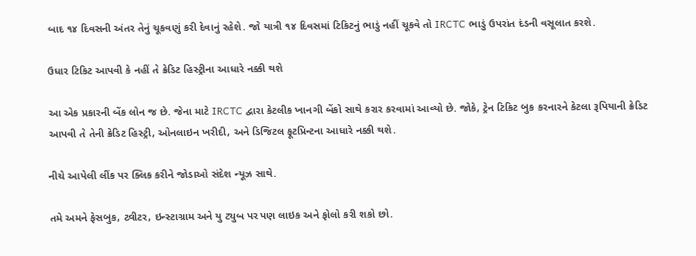બાદ ૧૪ દિવસની અંતર તેનું ચૂકવણું કરી દેવાનું રહેશે. જો યાત્રી ૧૪ દિવસમાં ટિકિટનું ભાડું નહીં ચૂકવે તો IRCTC ભાડું ઉપરાંત દંડની વસૂલાત કરશે.

ઉધાર ટિકિટ આપવી કે નહીં તે ક્રેડિટ હિસ્ટ્રીના આધારે નક્કી થશે

આ એક પ્રકારની બેંક લોન જ છે. જેના માટે IRCTC દ્વારા કેટલીક ખાનગી બેંકો સાથે કરાર કરવામાં આવ્યો છે. જોકે, ટ્રેન ટિકિટ બુક કરનારને કેટલા રૂપિયાની ક્રેડિટ આપવી તે તેની ક્રેડિટ હિસ્ટ્રી, ઓનલાઇન ખરીદી, અને ડિજિટલ ફૂટપ્રિન્ટના આધારે નક્કી થશે.

નીચે આપેલી લીંક પર ક્લિક કરીને જોડાઓ સંદેશ ન્યૂઝ સાથે.

તમે અમને ફેસબુક, ટ્વીટર, ઇન્સ્ટાગ્રામ અને યુ ટ્યુબ પર પણ લાઇક અને ફોલો કરી શકો છો.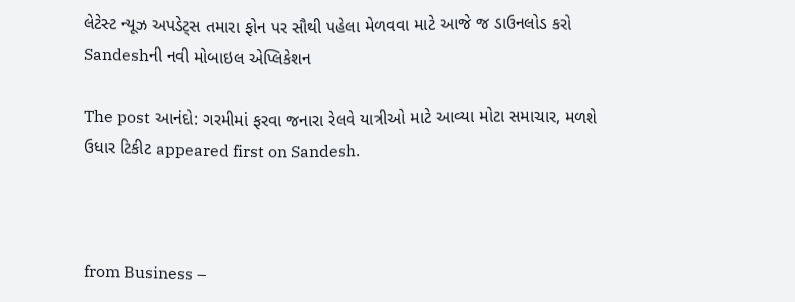લેટેસ્ટ ન્યૂઝ અપડેટ્સ તમારા ફોન પર સૌથી પહેલા મેળવવા માટે આજે જ ડાઉનલોડ કરો Sandeshની નવી મોબાઇલ એપ્લિકેશન

The post આનંદો: ગરમીમાં ફરવા જનારા રેલવે યાત્રીઓ માટે આવ્યા મોટા સમાચાર, મળશે ઉધાર ટિકીટ appeared first on Sandesh.



from Business –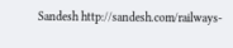Sandesh http://sandesh.com/railways-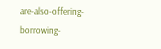are-also-offering-borrowing-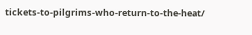tickets-to-pilgrims-who-return-to-the-heat/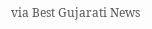via Best Gujarati News